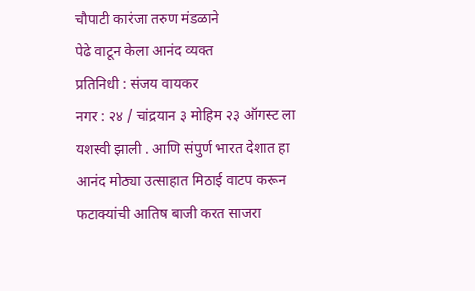चौपाटी कारंजा तरुण मंडळाने
पेढे वाटून केला आनंद व्यक्त
प्रतिनिधी : संजय वायकर
नगर : २४ / चांद्रयान ३ मोहिम २३ ऑगस्ट ला यशस्वी झाली . आणि संपुर्ण भारत देशात हा आनंद मोठ्या उत्साहात मिठाई वाटप करून फटाक्यांची आतिष बाजी करत साजरा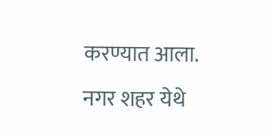करण्यात आला. नगर शहर येथे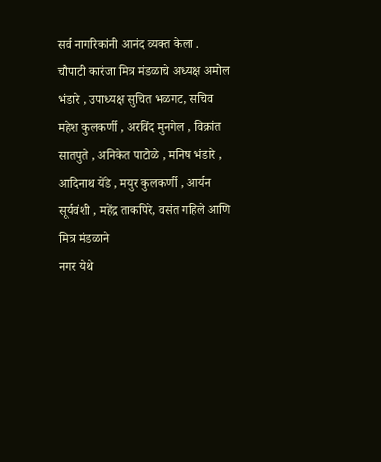सर्व नागरिकांनी आनंद व्यक्त केला .
चौपाटी कारंजा मित्र मंडळाचे अध्यक्ष अमोल भंडारे , उपाध्यक्ष सुचित भळगट, सचिव महेश कुलकर्णी , अरविंद मुनगेल , विक्रांत सातपुते , अनिकेत पाटोळे , मनिष भंडारे , आदिनाथ येंडे , मयुर कुलकर्णी , आर्यन सूर्यवंशी , महेंद्र ताकपिरे, वसंत गहिले आणि मित्र मंडळाने
नगर येथे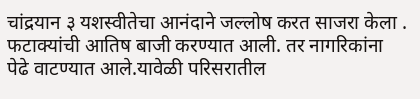चांद्रयान ३ यशस्वीतेचा आनंदाने जल्लोष करत साजरा केला . फटाक्यांची आतिष बाजी करण्यात आली. तर नागरिकांना पेढे वाटण्यात आले.यावेळी परिसरातील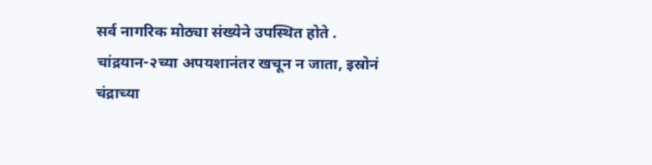सर्व नागरिक मोठ्या संख्येने उपस्थित होते .
चांद्रयान-२च्या अपयशानंतर खचून न जाता, इस्रोनं चंद्राच्या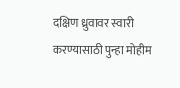दक्षिण ध्रुवावर स्वारी करण्यासाठी पुन्हा मोहीम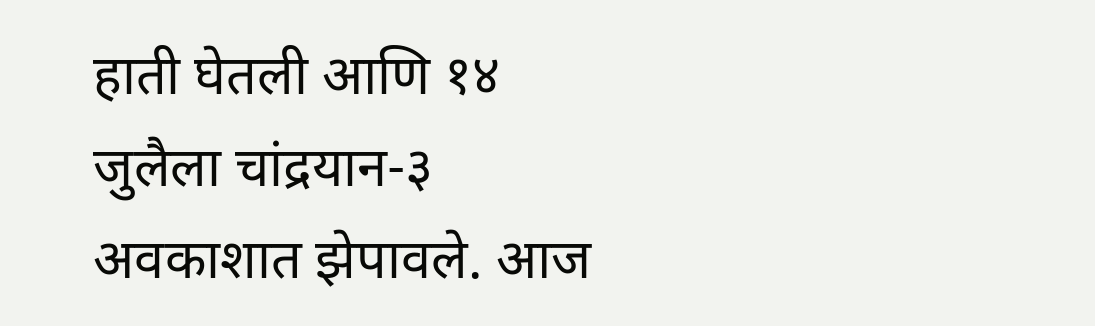हाती घेतली आणि १४ जुलैला चांद्रयान-३ अवकाशात झेपावले. आज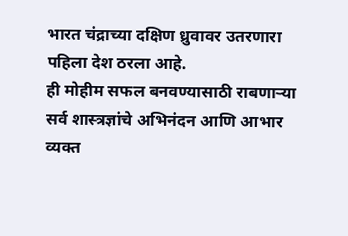भारत चंद्राच्या दक्षिण ध्रुवावर उतरणारा पहिला देश ठरला आहे.
ही मोहीम सफल बनवण्यासाठी राबणाऱ्या सर्व शास्त्रज्ञांचे अभिनंदन आणि आभार व्यक्त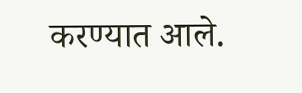करण्यात आले.